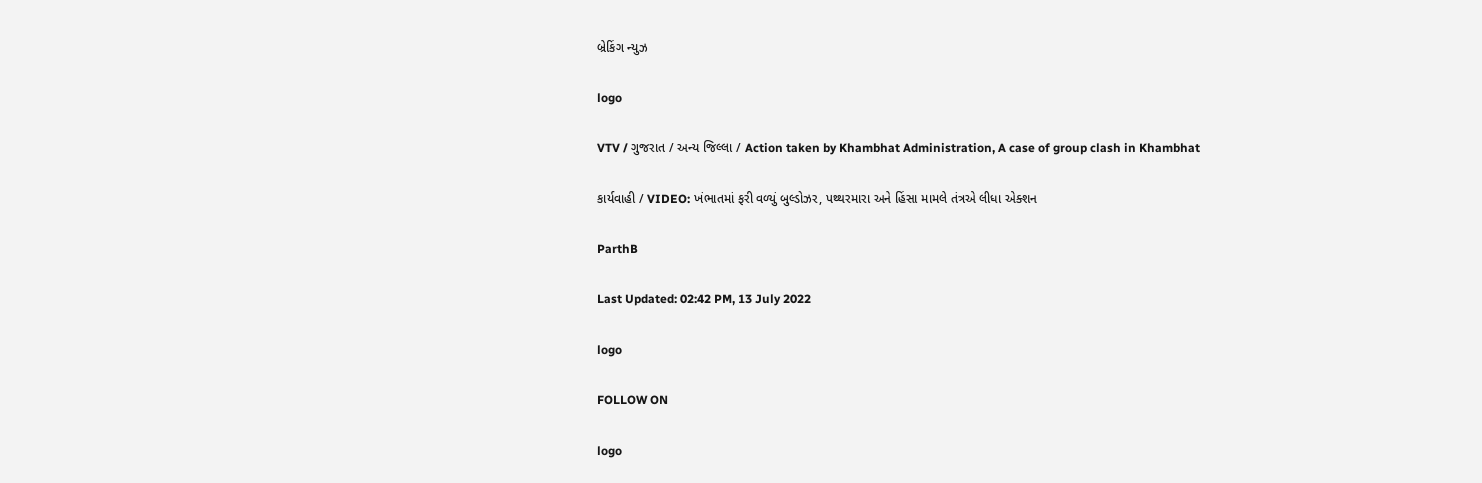બ્રેકિંગ ન્યુઝ

logo

VTV / ગુજરાત / અન્ય જિલ્લા / Action taken by Khambhat Administration, A case of group clash in Khambhat

કાર્યવાહી / VIDEO: ખંભાતમાં ફરી વળ્યું બુલ્ડોઝર, પથ્થરમારા અને હિંસા મામલે તંત્રએ લીધા એક્શન

ParthB

Last Updated: 02:42 PM, 13 July 2022

logo

FOLLOW ON

logo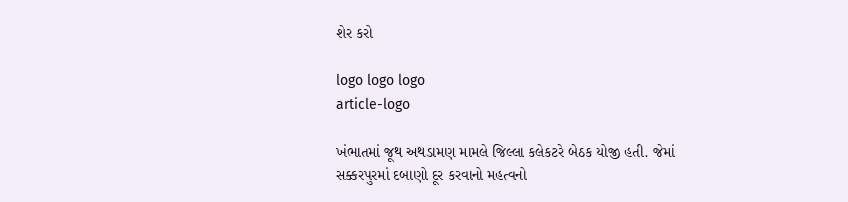શેર કરો

logo logo logo
article-logo

ખંભાતમાં જૂથ અથડામણ મામલે જિલ્લા કલેકટરે બેઠક યોજી હતી. જેમાં સક્કરપુરમાં દબાણો દૂર કરવાનો મહત્વનો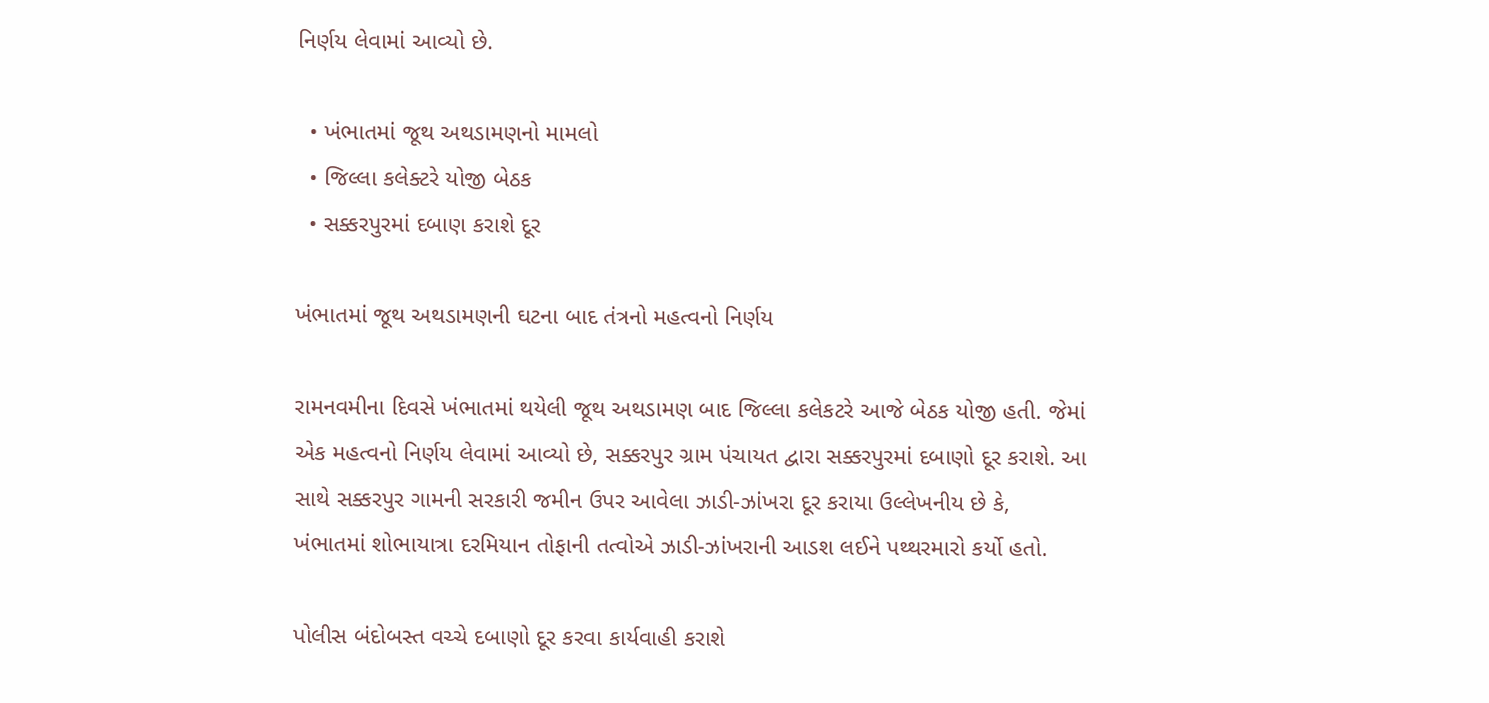નિર્ણય લેવામાં આવ્યો છે.

  • ખંભાતમાં જૂથ અથડામણનો મામલો
  • જિલ્લા કલેક્ટરે યોજી બેઠક
  • સક્કરપુરમાં દબાણ કરાશે દૂર

ખંભાતમાં જૂથ અથડામણની ઘટના બાદ તંત્રનો મહત્વનો નિર્ણય

રામનવમીના દિવસે ખંભાતમાં થયેલી જૂથ અથડામણ બાદ જિલ્લા કલેકટરે આજે બેઠક યોજી હતી. જેમાં એક મહત્વનો નિર્ણય લેવામાં આવ્યો છે, સક્કરપુર ગ્રામ પંચાયત દ્વારા સક્કરપુરમાં દબાણો દૂર કરાશે. આ સાથે સક્કરપુર ગામની સરકારી જમીન ઉપર આવેલા ઝાડી-ઝાંખરા દૂર કરાયા ઉલ્લેખનીય છે કે, ખંભાતમાં શોભાયાત્રા દરમિયાન તોફાની તત્વોએ ઝાડી-ઝાંખરાની આડશ લઈને પથ્થરમારો કર્યો હતો.

પોલીસ બંદોબસ્ત વચ્ચે દબાણો દૂર કરવા કાર્યવાહી કરાશે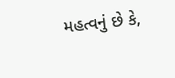મહત્વનું છે કે,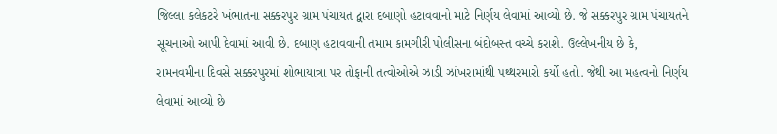જિલ્લા કલેકટરે ખંભાતના સક્કરપુર ગ્રામ પંચાયત દ્વારા દબાણો હટાવવાનો માટે નિર્ણય લેવામાં આવ્યો છે. જે સક્કરપુર ગ્રામ પંચાયતને સૂચનાઓ આપી દેવામાં આવી છે. દબાણ હટાવવાની તમામ કામગીરી પોલીસના બંદોબસ્ત વચ્ચે કરાશે. ઉલ્લેખનીય છે કે,  રામનવમીના દિવસે સક્કરપુરમાં શોભાયાત્રા પર તોફાની તત્વોઓએ ઝાડી ઝાંખરામાંથી પથ્થરમારો કર્યો હતો. જેથી આ મહત્વનો નિર્ણય લેવામાં આવ્યો છે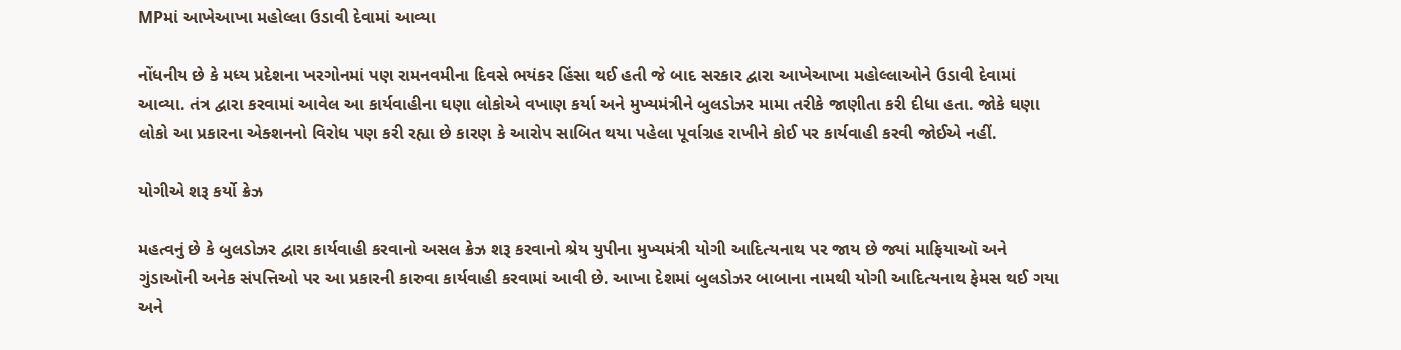MPમાં આખેઆખા મહોલ્લા ઉડાવી દેવામાં આવ્યા

નોંધનીય છે કે મધ્ય પ્રદેશના ખરગોનમાં પણ રામનવમીના દિવસે ભયંકર હિંસા થઈ હતી જે બાદ સરકાર દ્વારા આખેઆખા મહોલ્લાઓને ઉડાવી દેવામાં આવ્યા. તંત્ર દ્વારા કરવામાં આવેલ આ કાર્યવાહીના ઘણા લોકોએ વખાણ કર્યા અને મુખ્યમંત્રીને બુલડોઝર મામા તરીકે જાણીતા કરી દીધા હતા. જોકે ઘણા લોકો આ પ્રકારના એક્શનનો વિરોધ પણ કરી રહ્યા છે કારણ કે આરોપ સાબિત થયા પહેલા પૂર્વાગ્રહ રાખીને કોઈ પર કાર્યવાહી કરવી જોઈએ નહીં.

યોગીએ શરૂ કર્યો ક્રેઝ

મહત્વનું છે કે બુલડોઝર દ્વારા કાર્યવાહી કરવાનો અસલ ક્રેઝ શરૂ કરવાનો શ્રેય યુપીના મુખ્યમંત્રી યોગી આદિત્યનાથ પર જાય છે જ્યાં માફિયાઑ અને ગુંડાઑની અનેક સંપત્તિઓ પર આ પ્રકારની કારુવા કાર્યવાહી કરવામાં આવી છે. આખા દેશમાં બુલડોઝર બાબાના નામથી યોગી આદિત્યનાથ ફેમસ થઈ ગયા અને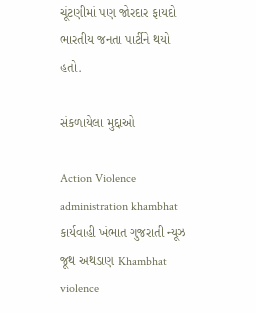ચૂંટણીમાં પણ જોરદાર ફાયદો ભારતીય જનતા પાર્ટીને થયો હતો.

સંકળાયેલા મુદ્દાઓ

Action Violence administration khambhat કાર્યવાહી ખંભાત ગુજરાતી ન્યૂઝ જૂથ અથડાણ Khambhat violence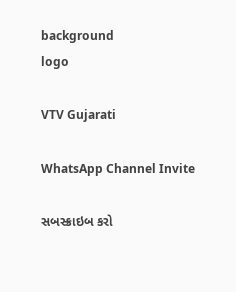background
logo

VTV Gujarati

WhatsApp Channel Invite

સબસ્ક્રાઇબ કરો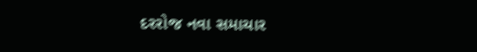દરરોજ નવા સમાચાર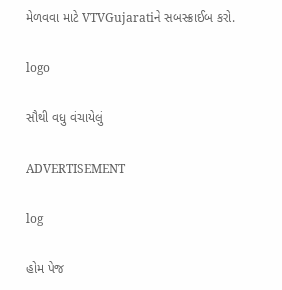મેળવવા માટે VTVGujaratiને સબસ્ક્રાઈબ કરો.

logo

સૌથી વધુ વંચાયેલું

ADVERTISEMENT

log

હોમ પેજ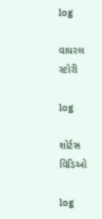log

વાયરલ સ્ટોરી

log

શોર્ટસ વિડિઓ

log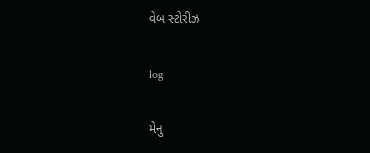વેબ સ્ટોરીઝ

log

મેનુ